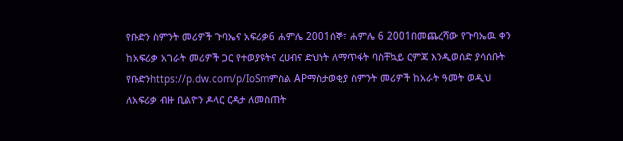የቡድን ስምንት መሪዎች ጉባኤና አፍሪቃ6 ሐምሌ 2001ሰኞ፣ ሐምሌ 6 2001በመጨረሻው የጉባኤዉ ቀን ከአፍሪቃ አገራት መሪዎች ጋር የተወያዩትና ረሀብና ድህነት ለማጥፋት ባስቸኳይ ርምጃ እንዲወሰድ ያሳሰቡት የቡድንhttps://p.dw.com/p/IoSmምስል APማስታወቂያ ስምንት መሪዎች ከአራት ዓመት ወዲህ ለአፍሪቃ ብዙ ቢልዮን ዶላር ርዳታ ለመስጠት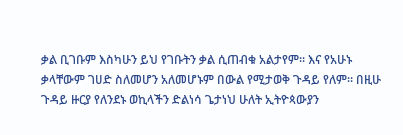ቃል ቢገቡም እስካሁን ይህ የገቡትን ቃል ሲጠብቁ አልታየም። እና የአሁኑ ቃላቸውም ገሀድ ስለመሆን አለመሆኑም በውል የሚታወቅ ጉዳይ የለም። በዚሁ ጉዳይ ዙርያ የለንደኑ ወኪላችን ድልነሳ ጌታነህ ሁለት ኢትዮጳውያን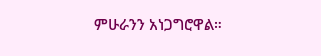ምሁራንን አነጋግሮዋል።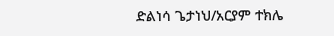ድልነሳ ጌታነህ/አርያም ተክሌ